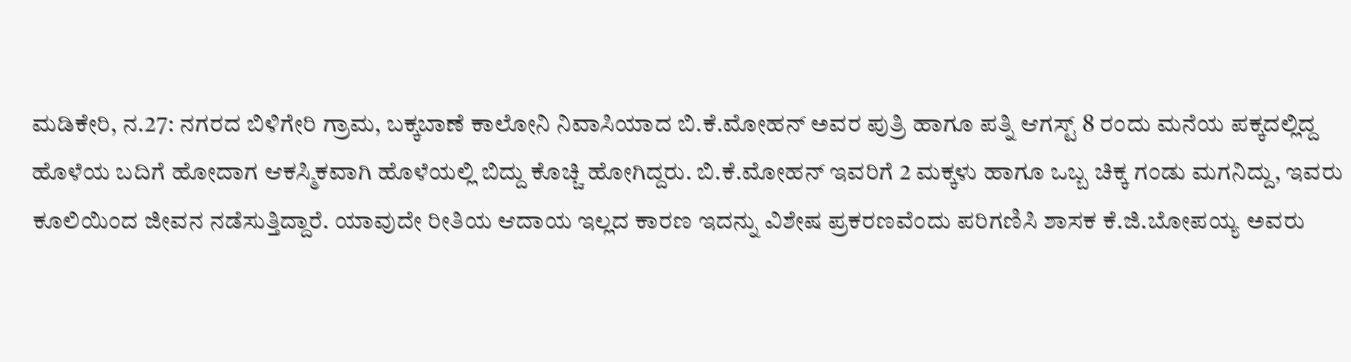ಮಡಿಕೇರಿ, ನ.27: ನಗರದ ಬಿಳಿಗೇರಿ ಗ್ರಾಮ, ಬಕ್ಕಬಾಣೆ ಕಾಲೋನಿ ನಿವಾಸಿಯಾದ ಬಿ.ಕೆ.ಮೋಹನ್ ಅವರ ಪುತ್ರಿ ಹಾಗೂ ಪತ್ನಿ ಆಗಸ್ಟ್ 8 ರಂದು ಮನೆಯ ಪಕ್ಕದಲ್ಲಿದ್ದ ಹೊಳೆಯ ಬದಿಗೆ ಹೋದಾಗ ಆಕಸ್ಮಿಕವಾಗಿ ಹೊಳೆಯಲ್ಲಿ ಬಿದ್ದು ಕೊಚ್ಚಿ ಹೋಗಿದ್ದರು. ಬಿ.ಕೆ.ಮೋಹನ್ ಇವರಿಗೆ 2 ಮಕ್ಕಳು ಹಾಗೂ ಒಬ್ಬ ಚಿಕ್ಕ ಗಂಡು ಮಗನಿದ್ದು, ಇವರು ಕೂಲಿಯಿಂದ ಜೀವನ ನಡೆಸುತ್ತಿದ್ದಾರೆ. ಯಾವುದೇ ರೀತಿಯ ಆದಾಯ ಇಲ್ಲದ ಕಾರಣ ಇದನ್ನು ವಿಶೇಷ ಪ್ರಕರಣವೆಂದು ಪರಿಗಣಿಸಿ ಶಾಸಕ ಕೆ.ಜಿ.ಬೋಪಯ್ಯ ಅವರು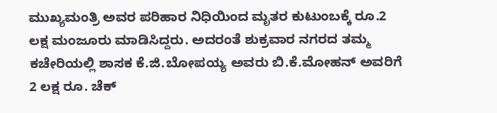ಮುಖ್ಯಮಂತ್ರಿ ಅವರ ಪರಿಹಾರ ನಿಧಿಯಿಂದ ಮೃತರ ಕುಟುಂಬಕ್ಕೆ ರೂ.2 ಲಕ್ಷ ಮಂಜೂರು ಮಾಡಿಸಿದ್ದರು. ಅದರಂತೆ ಶುಕ್ರವಾರ ನಗರದ ತಮ್ಮ ಕಚೇರಿಯಲ್ಲಿ ಶಾಸಕ ಕೆ.ಜಿ.ಬೋಪಯ್ಯ ಅವರು ಬಿ.ಕೆ.ಮೋಹನ್ ಅವರಿಗೆ 2 ಲಕ್ಷ ರೂ. ಚೆಕ್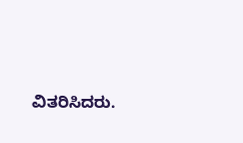ವಿತರಿಸಿದರು.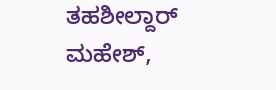ತಹಶೀಲ್ದಾರ್ ಮಹೇಶ್,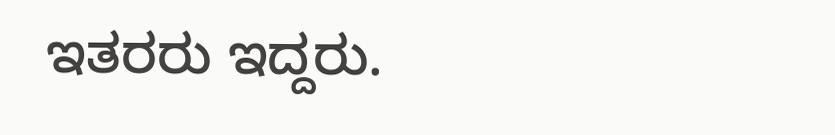ಇತರರು ಇದ್ದರು.